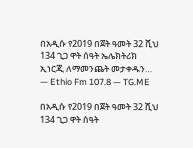በአዲሱ የ2019 በጀት ዓመት 32 ሺህ 134 ጊጋ ዋት ሰዓት ኤሌክትሪክ ኢነርጂ ለማመንጨት መታቀዱን… — Ethio Fm 107.8 — TG.ME

በአዲሱ የ2019 በጀት ዓመት 32 ሺህ 134 ጊጋ ዋት ሰዓት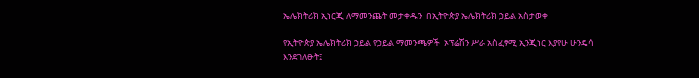ኤሌክትሪክ ኢነርጂ ለማመንጨት መታቀዱን  በኢትዮጵያ ኤሌክትሪክ ኃይል አስታወቀ

የኢትዮጵያ ኤሌክትሪክ ኃይል የኃይል ማመንጫዎች  ኦፕሬሽን ሥራ አስፈፃሚ ኢንጂነር እያየሁ ሁንዴሳ እንደገለፁት፤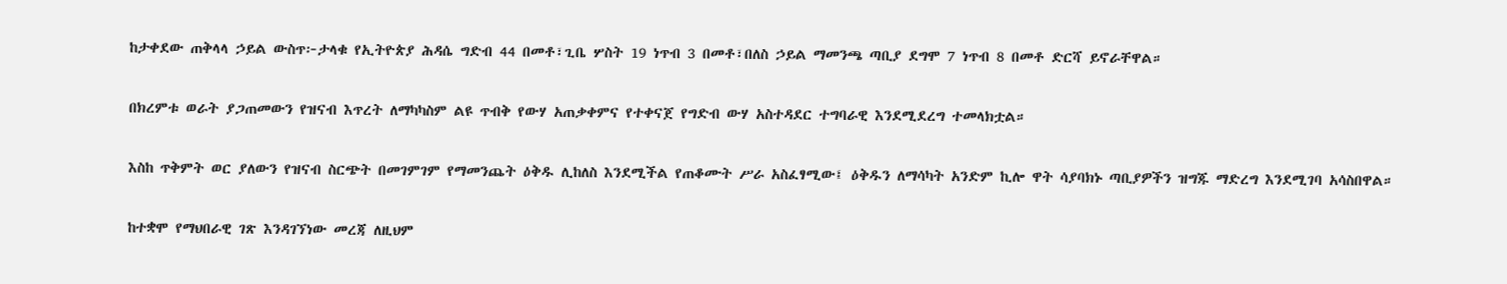ከታቀደው ጠቅላላ ኃይል ውስጥ፦ታላቁ የኢትዮጵያ ሕዳሴ ግድብ 44 በመቶ፣ጊቤ ሦስት 19 ነጥብ 3 በመቶ፣በለስ ኃይል ማመንጫ ጣቢያ ደግሞ 7 ነጥብ 8 በመቶ ድርሻ ይኖራቸዋል።

በክረምቱ ወራት ያጋጠመውን የዝናብ እጥረት ለማካካስም ልዩ ጥብቅ የውሃ አጠቃቀምና የተቀናጀ የግድብ ውሃ አስተዳደር ተግባራዊ እንደሚደረግ ተመላክቷል።

እስከ ጥቅምት ወር ያለውን የዝናብ ስርጭት በመገምገም የማመንጨት ዕቅዱ ሊከለስ እንደሚችል የጠቆሙት ሥራ አስፈፃሚው፤ ዕቅዱን ለማሳካት አንድም ኪሎ ዋት ሳያባክኑ ጣቢያዎችን ዝግጁ ማድረግ እንደሚገባ አሳስበዋል።

ከተቋሞ የማህበራዊ ገጽ እንዳገኘነው መረጃ ለዚህም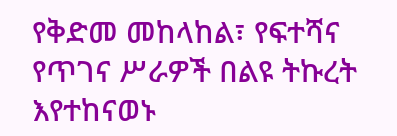የቅድመ መከላከል፣ የፍተሻና የጥገና ሥራዎች በልዩ ትኩረት እየተከናወኑ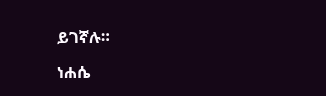ይገኛሉ።

ነሐሴ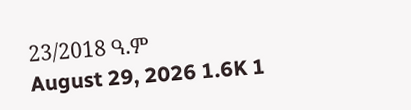23/2018 ዓ.ም
August 29, 2026 1.6K 1